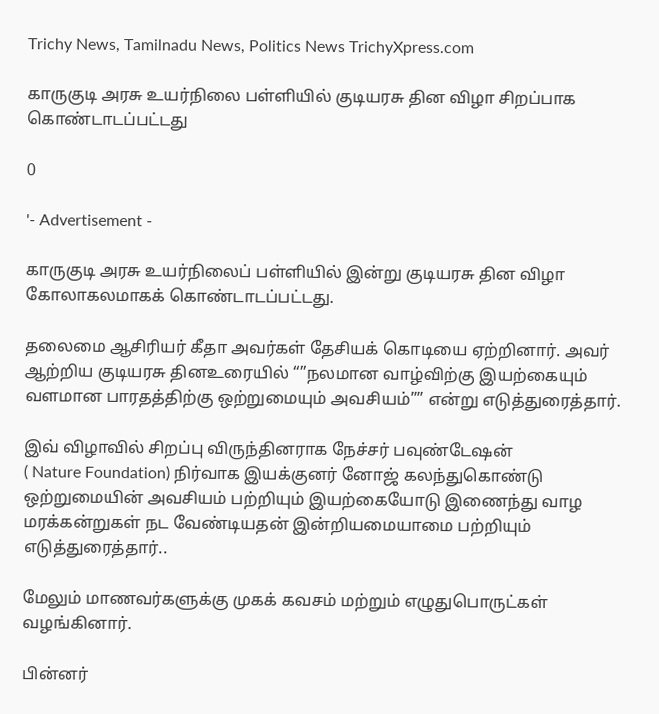Trichy News, Tamilnadu News, Politics News TrichyXpress.com

காருகுடி அரசு உயர்நிலை பள்ளியில் குடியரசு தின விழா சிறப்பாக கொண்டாடப்பட்டது

0

'- Advertisement -

காருகுடி அரசு உயர்நிலைப் பள்ளியில் இன்று குடியரசு தின விழா கோலாகலமாகக் கொண்டாடப்பட்டது.

தலைமை ஆசிரியர் கீதா அவர்கள் தேசியக் கொடியை ஏற்றினார். அவர் ஆற்றிய குடியரசு தினஉரையில் “”நலமான வாழ்விற்கு இயற்கையும் வளமான பாரதத்திற்கு ஒற்றுமையும் அவசியம்”” என்று எடுத்துரைத்தார்.

இவ் விழாவில் சிறப்பு விருந்தினராக நேச்சர் பவுண்டேஷன்
( Nature Foundation) நிர்வாக இயக்குனர் னோஜ் கலந்துகொண்டு ஒற்றுமையின் அவசியம் பற்றியும் இயற்கையோடு இணைந்து வாழ மரக்கன்றுகள் நட வேண்டியதன் இன்றியமையாமை பற்றியும் எடுத்துரைத்தார்..

மேலும் மாணவர்களுக்கு முகக் கவசம் மற்றும் எழுதுபொருட்கள் வழங்கினார்.

பின்னர்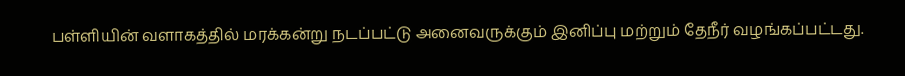பள்ளியின் வளாகத்தில் மரக்கன்று நடப்பட்டு அனைவருக்கும் இனிப்பு மற்றும் தேநீர் வழங்கப்பட்டது.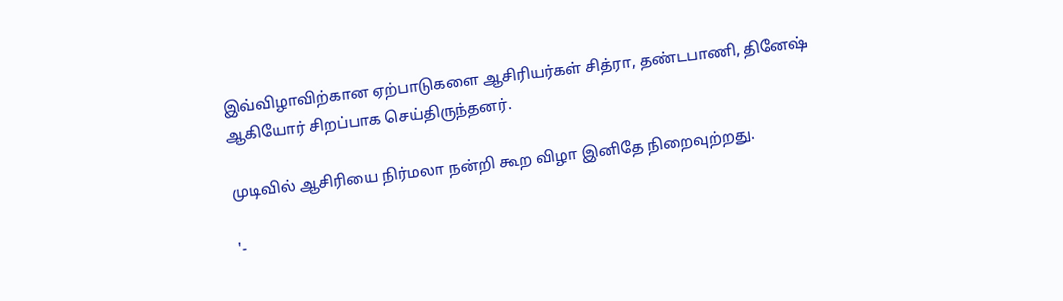இவ்விழாவிற்கான ஏற்பாடுகளை ஆசிரியர்கள் சித்ரா, தண்டபாணி, தினேஷ் ஆகியோர் சிறப்பாக செய்திருந்தனர்.

முடிவில் ஆசிரியை நிர்மலா நன்றி கூற விழா இனிதே நிறைவுற்றது.

'-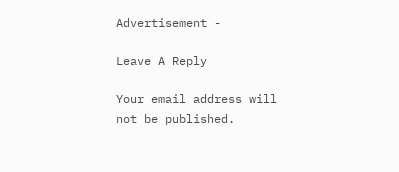Advertisement -

Leave A Reply

Your email address will not be published.